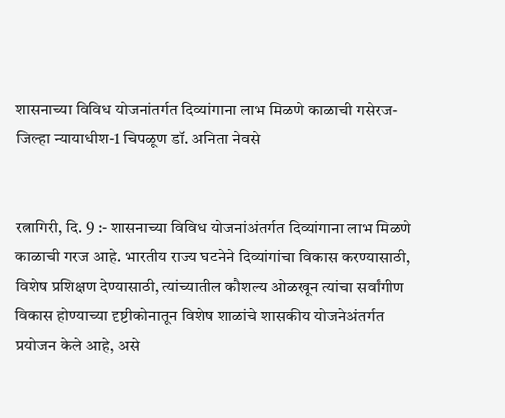शासनाच्या विविध योजनांतर्गत दिव्यांगाना लाभ मिळणे काळाची गसेरज- जिल्हा न्यायाधीश-1 चिपळूण डॉ. अनिता नेवसे


रत्नागिरी, दि. 9 :- शासनाच्या विविध योजनांअंतर्गत दिव्यांगाना लाभ मिळणे काळाची गरज आहे. भारतीय राज्य घटनेने दिव्यांगांचा विकास करण्यासाठी, विशेष प्रशिक्षण देण्यासाठी, त्यांच्यातील कौशल्य ओळखून त्यांचा सर्वांगीण विकास होण्याच्या दृष्टीकोनातून विशेष शाळांचे शासकीय योजनेअंतर्गत प्रयोजन केले आहे, असे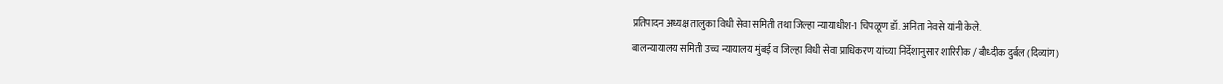प्रतिपादन अध्यक्ष तालुका विधी सेवा समिती तथा जिल्हा न्यायाधीश-1 चिपळूण डॉ. अनिता नेवसे यांनी केले.
बालन्यायालय समिती उच्च न्यायालय मुंबई व जिल्हा विधी सेवा प्राधिकरण यांच्या निर्देशानुसार शारिरीक / बौध्दीक दुर्बल (दिव्यांग)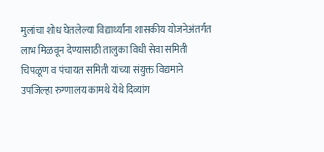मुलांचा शोध घेतलेल्या विद्यार्थ्यांना शासकीय योजनेअंतर्गत लाभ मिळवून देण्यासाठी तालुका विधी सेवा समिती चिपळूण व पंचायत समिती यांच्या संयुक्त विद्यमाने उपजिल्हा रुग्णालय कामथे येथे दिव्यांग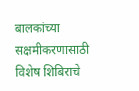बालकांच्या सक्षमीकरणासाठी विशेष शिबिराचे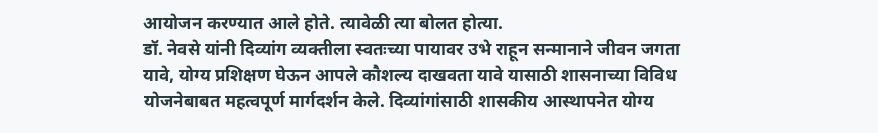आयोजन करण्यात आले होते. त्यावेळी त्या बोलत होत्या.
डॉ. नेवसे यांनी दिव्यांग व्यक्तीला स्वतःच्या पायावर उभे राहून सन्मानाने जीवन जगता यावे, योग्य प्रशिक्षण घेऊन आपले कौशल्य दाखवता यावे यासाठी शासनाच्या विविध योजनेबाबत महत्वपूर्ण मार्गदर्शन केले. दिव्यांगांसाठी शासकीय आस्थापनेत योग्य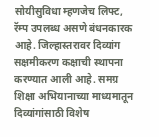सोयीसुविधा म्हणजेच लिफ्ट, रॅम्प उपलब्ध असणे बंधनकारक आहे. जिल्हास्तरावर दिव्यांग सक्षमीकरण कक्षाची स्थापना करण्यात आली आहे. समग्र शिक्षा अभियानाच्या माध्यमातून दिव्यांगांसाठी विशेष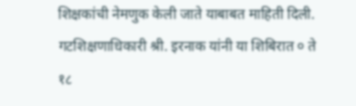शिक्षकांची नेमणुक केली जाते याबाबत माहिती दिली.
गटशिक्षणाधिकारी श्री. इरनाक यांनी या शिबिरात ० ते १८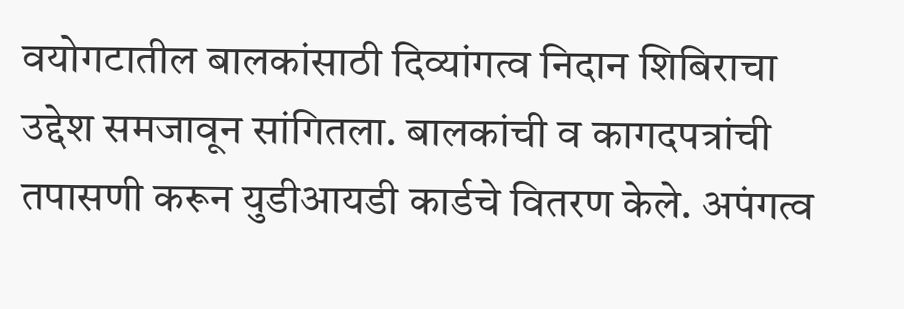वयोगटातील बालकांसाठी दिव्यांगत्व निदान शिबिराचा उद्देश समजावून सांगितला. बालकांची व कागदपत्रांची तपासणी करून युडीआयडी कार्डचे वितरण केले. अपंगत्व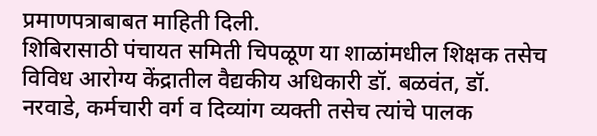प्रमाणपत्राबाबत माहिती दिली.
शिबिरासाठी पंचायत समिती चिपळूण या शाळांमधील शिक्षक तसेच विविध आरोग्य केंद्रातील वैद्यकीय अधिकारी डॉ. बळवंत, डॉ. नरवाडे, कर्मचारी वर्ग व दिव्यांग व्यक्ती तसेच त्यांचे पालक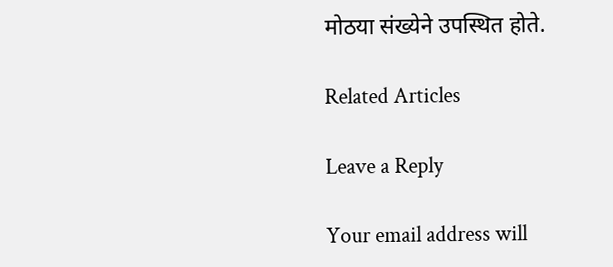मोठया संख्येने उपस्थित होते.

Related Articles

Leave a Reply

Your email address will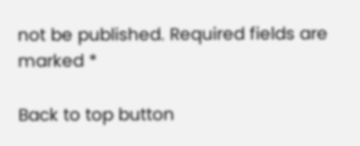not be published. Required fields are marked *

Back to top button